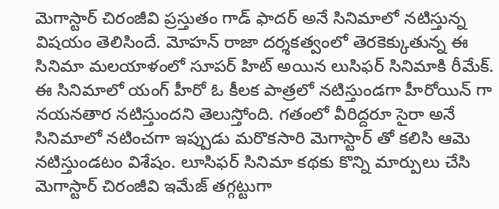మెగాస్టార్ చిరంజీవి ప్రస్తుతం గాడ్ ఫాదర్ అనే సినిమాలో నటిస్తున్న విషయం తెలిసిందే. మోహన్ రాజా దర్శకత్వంలో తెరకెక్కుతున్న ఈ సినిమా మలయాళంలో సూపర్ హిట్ అయిన లుసిఫర్ సినిమాకి రీమేక్. ఈ సినిమాలో యంగ్ హీరో ఓ కీలక పాత్రలో నటిస్తుండగా హీరోయిన్ గా నయనతార నటిస్తుందని తెలుస్తోంది. గతంలో వీరిద్దరూ సైరా అనే సినిమాలో నటించగా ఇప్పుడు మరొకసారి మెగాస్టార్ తో కలిసి ఆమె నటిస్తుండటం విశేషం. లూసిఫర్ సినిమా కథకు కొన్ని మార్పులు చేసి మెగాస్టార్ చిరంజీవి ఇమేజ్ తగ్గట్టుగా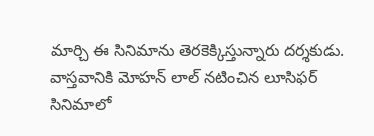మార్చి ఈ సినిమాను తెరకెక్కిస్తున్నారు దర్శకుడు.
వాస్తవానికి మోహన్ లాల్ నటించిన లూసిఫర్ సినిమాలో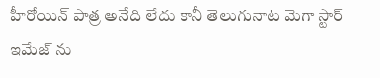హీరోయిన్ పాత్ర అనేది లేదు కానీ తెలుగునాట మెగా స్టార్ ఇమేజ్ ను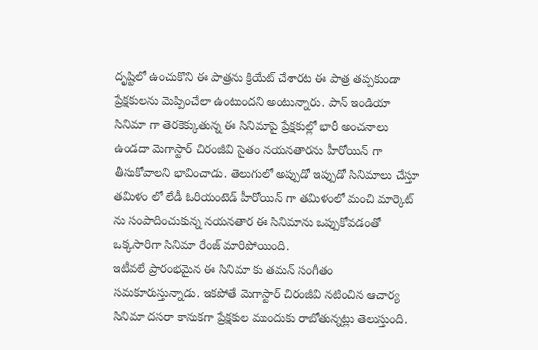దృష్టిలో ఉంచుకొని ఈ పాత్రను క్రియేట్ చేశారట ఈ పాత్ర తప్పకుండా ప్రేక్షకులను మెప్పించేలా ఉంటుందని అంటున్నారు. పాన్ ఇండియా సినిమా గా తెరకెక్కుతున్న ఈ సినిమాపై ప్రేక్షకుల్లో భారీ అంచనాలు ఉండదా మెగాస్టార్ చిరంజీవి సైతం నయనతారను హీరోయిన్ గా తీసుకోవాలని భావించాడు. తెలుగులో అప్పుడో ఇప్పుడో సినిమాలు చేస్తూ తమిళం లో లేడీ ఓరియంటెడ్ హీరోయిన్ గా తమిళంలో మంచి మార్కెట్ ను సంపాదించుకున్న నయనతార ఈ సినిమాను ఒప్పుకోవడంతో ఒక్కసారిగా సినిమా రేంజ్ మారిపోయింది.
ఇటీవలే ప్రారంభమైన ఈ సినిమా కు తమన్ సంగీతం సమకూరుస్తున్నాడు. ఇకపోతే మెగాస్టార్ చిరంజీవి నటించిన ఆచార్య సినిమా దసరా కానుకగా ప్రేక్షకుల ముందుకు రాబోతున్నట్లు తెలుస్తుంది.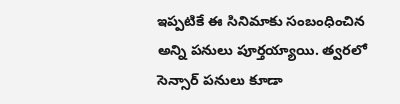ఇప్పటికే ఈ సినిమాకు సంబంధించిన అన్ని పనులు పూర్తయ్యాయి. త్వరలో సెన్సార్ పనులు కూడా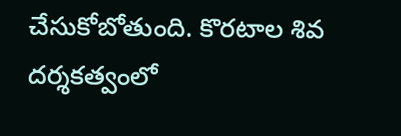చేసుకోబోతుంది. కొరటాల శివ దర్శకత్వంలో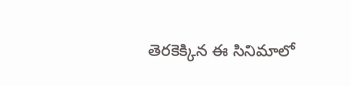తెరకెక్కిన ఈ సినిమాలో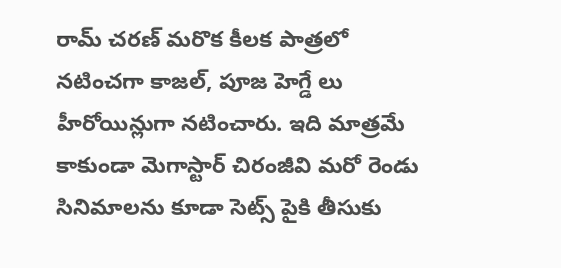రామ్ చరణ్ మరొక కీలక పాత్రలో నటించగా కాజల్, పూజ హెగ్డే లు హీరోయిన్లుగా నటించారు. ఇది మాత్రమే కాకుండా మెగాస్టార్ చిరంజీవి మరో రెండు సినిమాలను కూడా సెట్స్ పైకి తీసుకు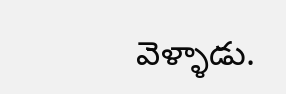వెళ్ళాడు.